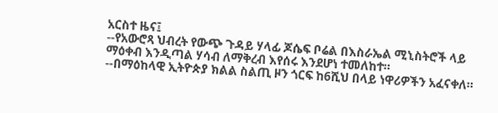አርስተ ዜና፤
--የአውሮጻ ህብረት የውጭ ጉዳይ ሃላፊ ጆሴፍ ቦሬል በእስራኤል ሚኒስትሮች ላይ ማዕቀብ እንዲጣል ሃሳብ ለማቅረብ እየሰሩ እንደሆነ ተመለከተ።
--በማዕከላዊ ኢትዮጵያ ክልል ስልጢ ዞን ጎርፍ ከ6ሺህ በላይ ነዋሪዎችን አፈናቀለ።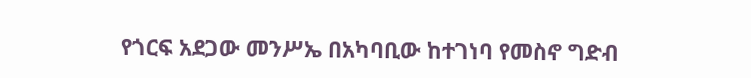የጎርፍ አደጋው መንሥኤ በአካባቢው ከተገነባ የመስኖ ግድብ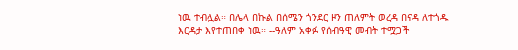ነዉ ተብሏል። በሌላ በኩል በሰሜን ጎንደር ዞን ጠለምት ወረዳ በናዳ ለተጎዱ እርዳታ እየተጠበቀ ነዉ። --ዓለም አቀፉ የሰብዓዊ መብት ተሟጋች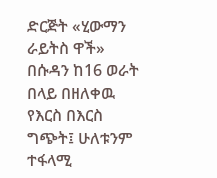ድርጅት «ሂውማን ራይትስ ዋች» በሱዳን ከ16 ወራት በላይ በዘለቀዉ የእርስ በእርስ ግጭት፤ ሁለቱንም ተፋላሚ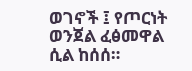ወገኖች ፤ የጦርነት ወንጀል ፈፅመዋል ሲል ከሰሰ።